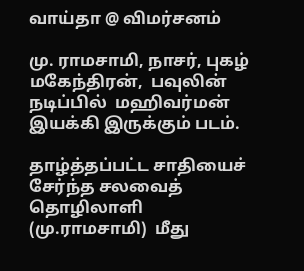வாய்தா @ விமர்சனம்

மு. ராமசாமி, நாசர், புகழ் மகேந்திரன்,  பவுலின் நடிப்பில்  மஹிவர்மன் இயக்கி இருக்கும் படம்.

தாழ்த்தப்பட்ட சாதியைச் சேர்ந்த சலவைத் தொழிலாளி (மு.ராமசாமி)  மீது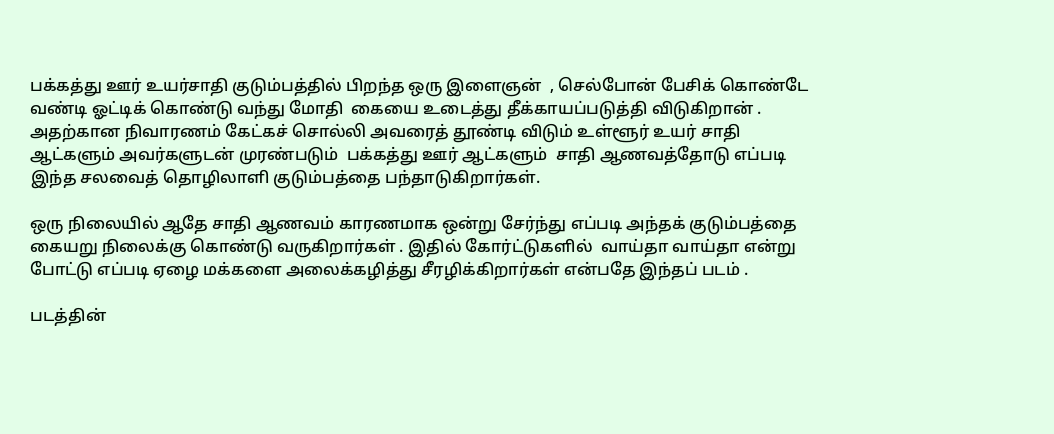பக்கத்து ஊர் உயர்சாதி குடும்பத்தில் பிறந்த ஒரு இளைஞன்  , செல்போன் பேசிக் கொண்டே வண்டி ஓட்டிக் கொண்டு வந்து மோதி  கையை உடைத்து தீக்காயப்படுத்தி விடுகிறான் . அதற்கான நிவாரணம் கேட்கச் சொல்லி அவரைத் தூண்டி விடும் உள்ளூர் உயர் சாதி ஆட்களும் அவர்களுடன் முரண்படும்  பக்கத்து ஊர் ஆட்களும்  சாதி ஆணவத்தோடு எப்படி இந்த சலவைத் தொழிலாளி குடும்பத்தை பந்தாடுகிறார்கள்.

ஒரு நிலையில் ஆதே சாதி ஆணவம் காரணமாக ஒன்று சேர்ந்து எப்படி அந்தக் குடும்பத்தை கையறு நிலைக்கு கொண்டு வருகிறார்கள் . இதில் கோர்ட்டுகளில்  வாய்தா வாய்தா என்று போட்டு எப்படி ஏழை மக்களை அலைக்கழித்து சீரழிக்கிறார்கள் என்பதே இந்தப் படம் .

படத்தின்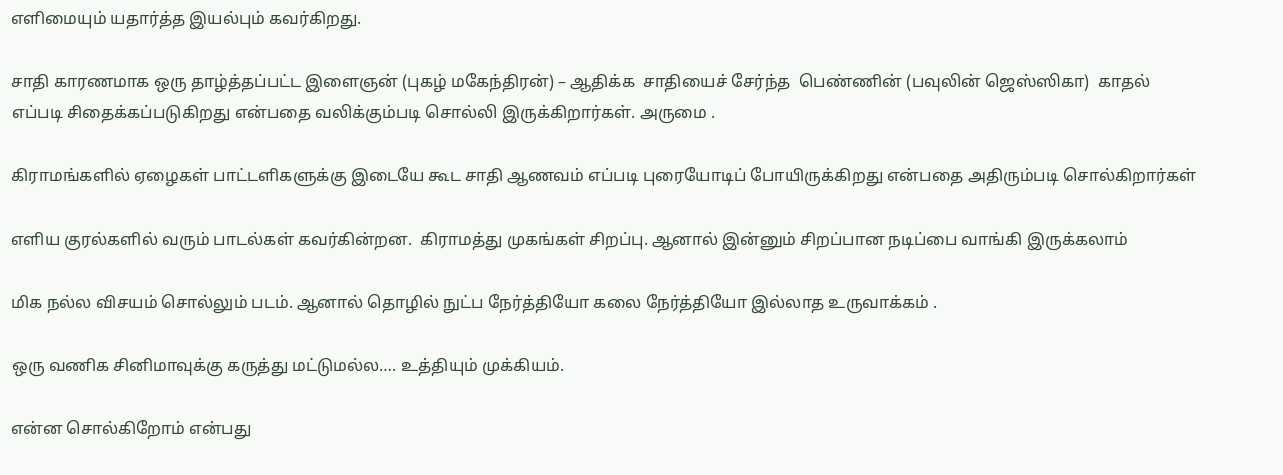எளிமையும் யதார்த்த இயல்பும் கவர்கிறது.

சாதி காரணமாக ஒரு தாழ்த்தப்பட்ட இளைஞன் (புகழ் மகேந்திரன்) – ஆதிக்க  சாதியைச் சேர்ந்த  பெண்ணின் (பவுலின் ஜெஸ்ஸிகா)  காதல் எப்படி சிதைக்கப்படுகிறது என்பதை வலிக்கும்படி சொல்லி இருக்கிறார்கள். அருமை .

கிராமங்களில் ஏழைகள் பாட்டளிகளுக்கு இடையே கூட சாதி ஆணவம் எப்படி புரையோடிப் போயிருக்கிறது என்பதை அதிரும்படி சொல்கிறார்கள்

எளிய குரல்களில் வரும் பாடல்கள் கவர்கின்றன.  கிராமத்து முகங்கள் சிறப்பு. ஆனால் இன்னும் சிறப்பான நடிப்பை வாங்கி இருக்கலாம்

மிக நல்ல விசயம் சொல்லும் படம். ஆனால் தொழில் நுட்ப நேர்த்தியோ கலை நேர்த்தியோ இல்லாத உருவாக்கம் .

ஒரு வணிக சினிமாவுக்கு கருத்து மட்டுமல்ல…. உத்தியும் முக்கியம்.

என்ன சொல்கிறோம் என்பது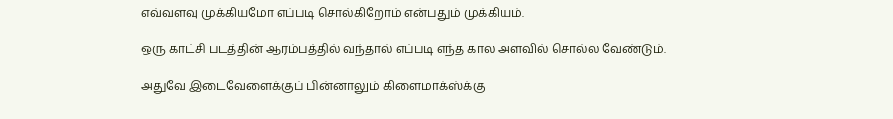எவ்வளவு முக்கியமோ எப்படி சொல்கிறோம் என்பதும் முக்கியம்.

ஒரு காட்சி படத்தின் ஆரம்பத்தில் வந்தால் எப்படி எந்த கால அளவில் சொல்ல வேண்டும்.

அதுவே இடைவேளைக்குப் பின்னாலும் கிளைமாக்ஸ்க்கு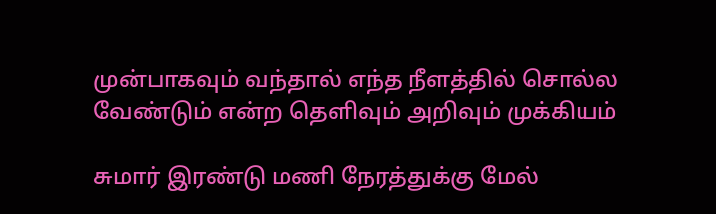முன்பாகவும் வந்தால் எந்த நீளத்தில் சொல்ல வேண்டும் என்ற தெளிவும் அறிவும் முக்கியம்

சுமார் இரண்டு மணி நேரத்துக்கு மேல்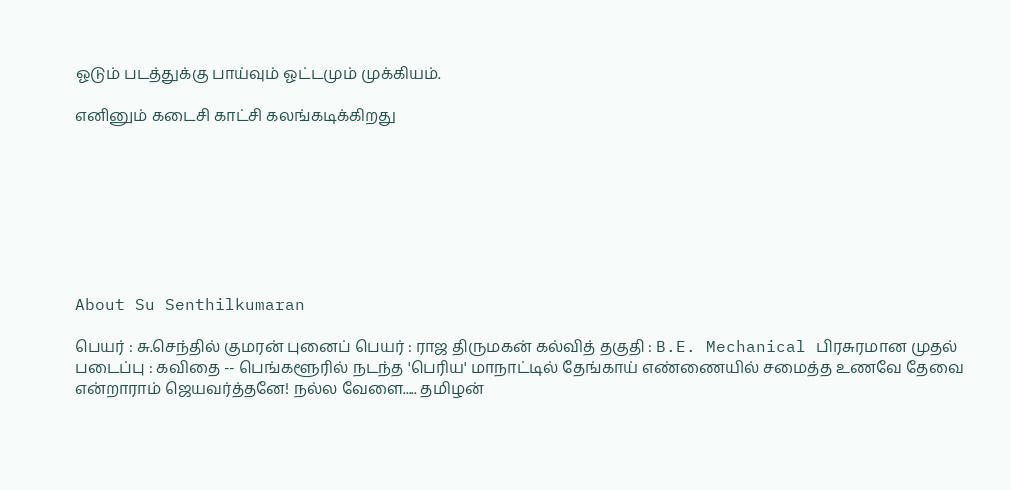ஓடும் படத்துக்கு பாய்வும் ஓட்டமும் முக்கியம்.

எனினும் கடைசி காட்சி கலங்கடிக்கிறது








About Su Senthilkumaran

பெயர் : சு.செந்தில் குமரன் புனைப் பெயர் : ராஜ திருமகன் கல்வித் தகுதி : B.E. Mechanical பிரசுரமான முதல் படைப்பு : கவிதை -- பெங்களூரில் நடந்த 'பெரிய' மாநாட்டில் தேங்காய் எண்ணையில் சமைத்த உணவே தேவை என்றாராம் ஜெயவர்த்தனே! நல்ல வேளை..... தமிழன்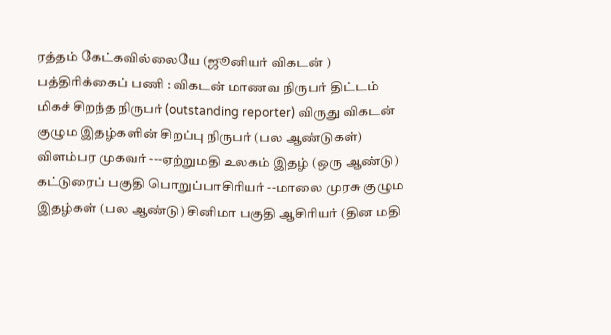ரத்தம் கேட்கவில்லையே (ஜூனியர் விகடன் ) பத்திரிக்கைப் பணி : விகடன் மாணவ நிருபர் திட்டம் மிகச் சிறந்த நிருபர் (outstanding reporter) விருது விகடன் குழும இதழ்களின் சிறப்பு நிருபர் (பல ஆண்டுகள்) விளம்பர முகவர் ---ஏற்றுமதி உலகம் இதழ் (ஒரு ஆண்டு) கட்டுரைப் பகுதி பொறுப்பாசிரியர் --மாலை முரசு குழும இதழ்கள் (பல ஆண்டு) சினிமா பகுதி ஆசிரியர் (தின மதி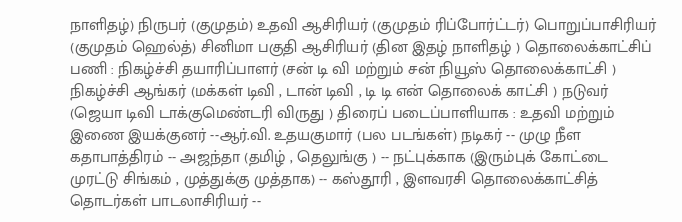நாளிதழ்) நிருபர் (குமுதம்) உதவி ஆசிரியர் (குமுதம் ரிப்போர்ட்டர்) பொறுப்பாசிரியர் (குமுதம் ஹெல்த்) சினிமா பகுதி ஆசிரியர் (தின இதழ் நாளிதழ் ) தொலைக்காட்சிப் பணி : நிகழ்ச்சி தயாரிப்பாளர் (சன் டி வி மற்றும் சன் நியூஸ் தொலைக்காட்சி ) நிகழ்ச்சி ஆங்கர் (மக்கள் டிவி , டான் டிவி , டி டி என் தொலைக் காட்சி ) நடுவர் (ஜெயா டிவி டாக்குமெண்டரி விருது ) திரைப் படைப்பாளியாக : உதவி மற்றும் இணை இயக்குனர் --ஆர்.வி. உதயகுமார் (பல படங்கள்) நடிகர் -- முழு நீள கதாபாத்திரம் -- அஜந்தா (தமிழ் , தெலுங்கு ) -- நட்புக்காக (இரும்புக் கோட்டை முரட்டு சிங்கம் , முத்துக்கு முத்தாக) -- கஸ்தூரி , இளவரசி தொலைக்காட்சித் தொடர்கள் பாடலாசிரியர் --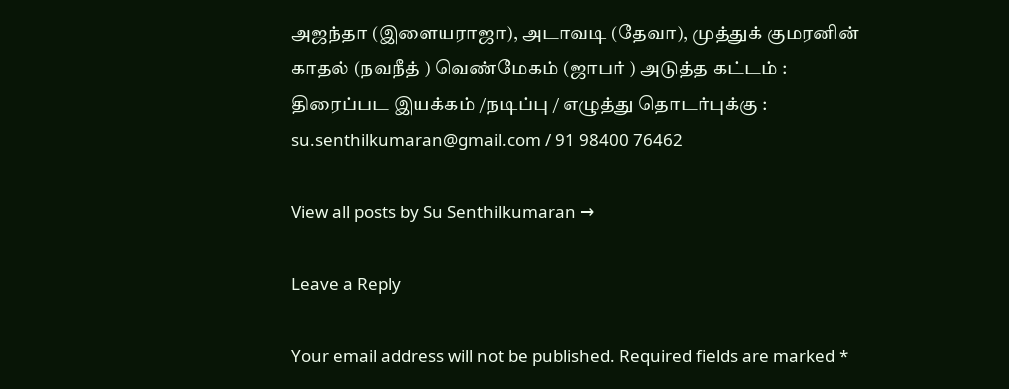அஜந்தா (இளையராஜா), அடாவடி (தேவா), முத்துக் குமரனின் காதல் (நவநீத் ) வெண்மேகம் (ஜாபர் ) அடுத்த கட்டம் : திரைப்பட இயக்கம் /நடிப்பு / எழுத்து தொடர்புக்கு : su.senthilkumaran@gmail.com / 91 98400 76462

View all posts by Su Senthilkumaran →

Leave a Reply

Your email address will not be published. Required fields are marked *